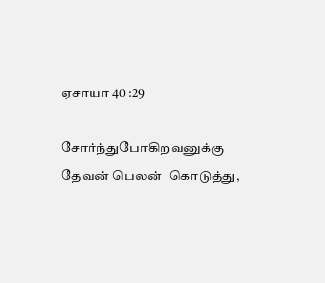ஏசாயா 40 :29

சோர்ந்துபோகிறவனுக்கு தேவன் பெலன்  கொடுத்து,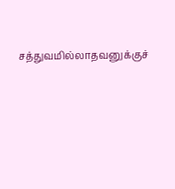சத்துவமில்லாதவனுக்குச்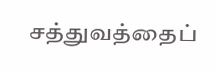சத்துவத்தைப்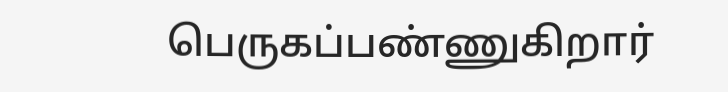பெருகப்பண்ணுகிறார்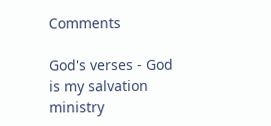Comments

God's verses - God is my salvation ministry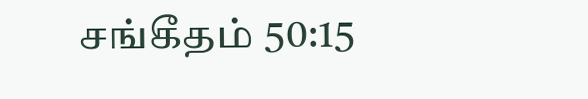சங்கீதம் 50:15